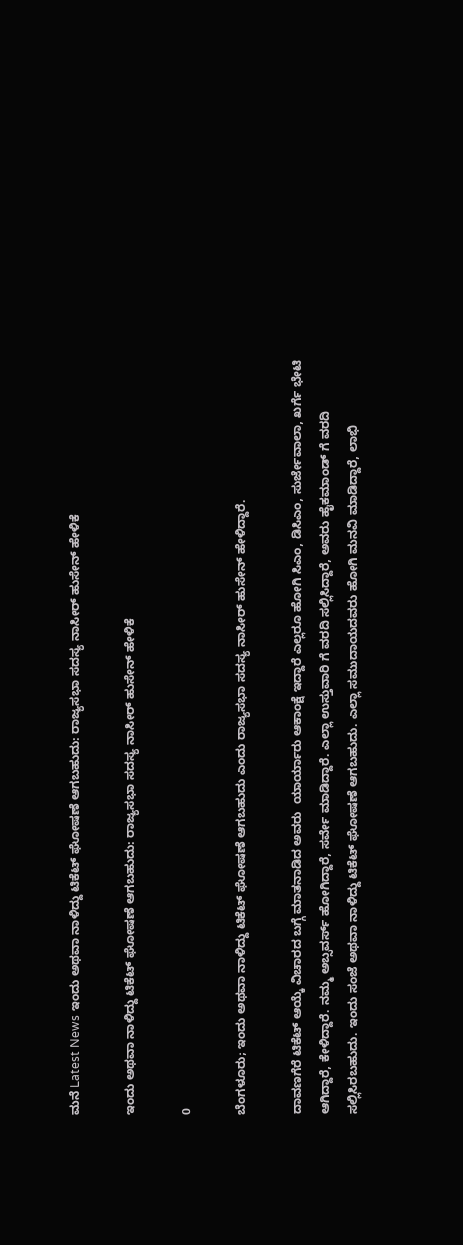ಮನೆ Latest News ಇಂದು ಅಥವಾ ನಾಳಿದ್ದು ಟಿಕೆಟ್ ಘೋಷಣೆ ಆಗಬಹುದು: ರಾಜ್ಯಸಭಾ ಸದಸ್ಯ ನಾಸೀರ್ ಹುಸೇನ್ ಹೇಳಿಕೆ

ಇಂದು ಅಥವಾ ನಾಳಿದ್ದು ಟಿಕೆಟ್ ಘೋಷಣೆ ಆಗಬಹುದು: ರಾಜ್ಯಸಭಾ ಸದಸ್ಯ ನಾಸೀರ್ ಹುಸೇನ್ ಹೇಳಿಕೆ

0

ಬೆಂಗಳೂರು; ಇಂದು ಅಥವಾ ನಾಳಿದ್ದು ಟಿಕೆಟ್ ಘೋಷಣೆ ಆಗಬಹುದು ಎಂದು ರಾಜ್ಯಸಭಾ ಸದಸ್ಯ ನಾಸೀರ್ ಹುಸೇನ್ ಹೇಳಿದ್ದಾರೆ.

ದಾವಣಗೆರೆ ಟಿಕೆಟ್ ಆಯ್ಕೆ ವಿಚಾರದ ಬಗ್ಗೆ ಮಾತನಾಡಿದ ಅವರು  ಯಾರ್ಯಾರು ಆಕಾಂಕ್ಷೆ ಇದ್ದಾರೆ ಎಲ್ಲರೂ ಹೋಗಿ ಸಿಎಂ‌, ಡಿಸಿಎಂ, ಸುರ್ಜೇವಾಲಾ, ಖರ್ಗೆ ಭೇಟಿ ಆಗಿದ್ದಾರೆ, ಕೇಳಿದ್ದಾರೆ. ನಮ್ಮ ಅಬ್ಸವರ್ಸ್ ಹೋಗಿದ್ದಾರೆ, ಸರ್ವೇ ಮಾಡಿದ್ದಾರೆ. ಎಲ್ಲಾ ಉಸ್ತುವಾರಿ ಗೆ ವರದಿ ಸಲ್ಲಿಸಿದ್ದಾರೆ, ಅವರು ಹೈಕಮಾಂಡ್ ಗೆ ವರದಿ ಸಲ್ಲಿಸಿರಬಹುದು. ಇಂದು ಸಂಜೆ ಅಥವಾ ನಾಳಿದ್ದು ಟಿಕೆಟ್ ಘೋಷಣೆ ಆಗಬಹುದು. ಎಲ್ಲಾ ಸಮುದಾಯದವರು ಹೋಗಿ ಮನವಿ ಮಾಡಿದ್ದಾರೆ, ಲಾಭಿ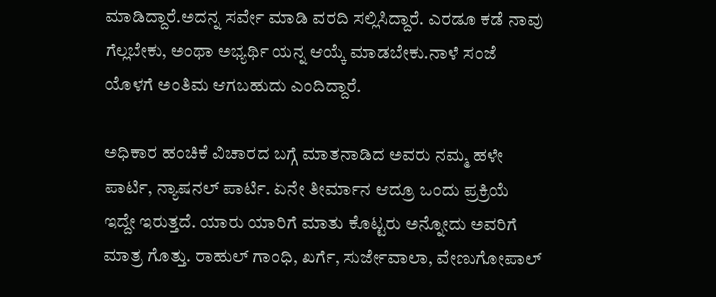ಮಾಡಿದ್ದಾರೆ.ಅದನ್ನ ಸರ್ವೇ ಮಾಡಿ ವರದಿ ಸಲ್ಲಿಸಿದ್ದಾರೆ. ಎರಡೂ ಕಡೆ ನಾವು ಗೆಲ್ಲಬೇಕು, ಅಂಥಾ ಅಭ್ಯರ್ಥಿ ಯನ್ನ ಆಯ್ಕೆ ಮಾಡಬೇಕು.ನಾಳೆ ಸಂಜೆ ಯೊಳಗೆ ಅಂತಿಮ ಆಗಬಹುದು ಎಂದಿದ್ದಾರೆ.

ಅಧಿಕಾರ ಹಂಚಿಕೆ ವಿಚಾರದ ಬಗ್ಗೆ ಮಾತನಾಡಿದ ಅವರು ನಮ್ಮ ಹಳೇ ಪಾರ್ಟಿ, ನ್ಯಾಷನಲ್ ಪಾರ್ಟಿ. ಏನೇ ತೀರ್ಮಾನ ಆದ್ರೂ ಒಂದು ಪ್ರಕ್ರಿಯೆ ಇದ್ದೇ ಇರುತ್ತದೆ. ಯಾರು ಯಾರಿಗೆ ಮಾತು ಕೊಟ್ಟರು ಅನ್ನೋದು ಅವರಿಗೆ ಮಾತ್ರ ಗೊತ್ತು. ರಾಹುಲ್ ಗಾಂಧಿ, ಖರ್ಗೆ, ಸುರ್ಜೇವಾಲಾ, ವೇಣುಗೋಪಾಲ್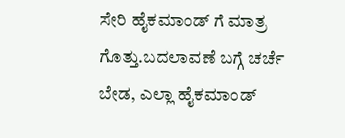ಸೇರಿ ಹೈಕಮಾಂಡ್ ಗೆ ಮಾತ್ರ ಗೊತ್ತು.ಬದಲಾವಣೆ ಬಗ್ಗೆ ಚರ್ಚೆ ಬೇಡ, ಎಲ್ಲಾ ಹೈಕಮಾಂಡ್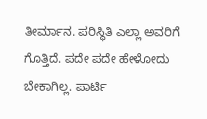ತೀರ್ಮಾನ. ಪರಿಸ್ಥಿತಿ ಎಲ್ಲಾ ಅವರಿಗೆ ಗೊತ್ತಿದೆ. ಪದೇ ಪದೇ ಹೇಳೋದು ಬೇಕಾಗಿಲ್ಲ. ಪಾರ್ಟಿ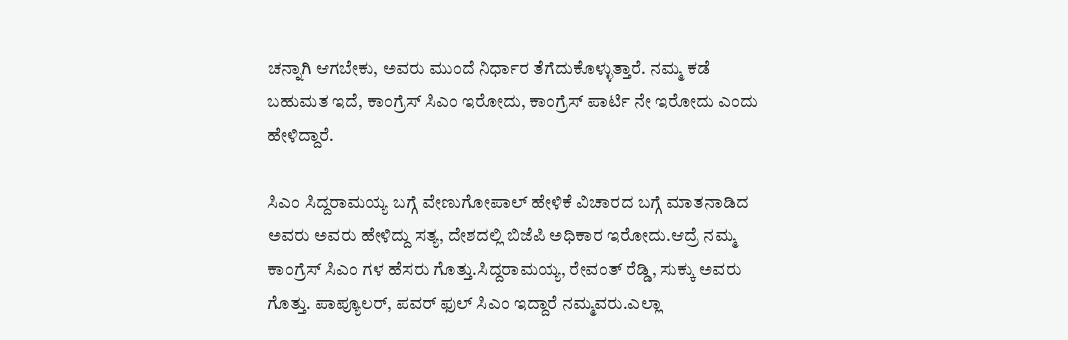ಚನ್ನಾಗಿ ಆಗಬೇಕು, ಅವರು ಮುಂದೆ ನಿರ್ಧಾರ ತೆಗೆದುಕೊಳ್ಳುತ್ತಾರೆ. ನಮ್ಮ ಕಡೆ ಬಹುಮತ ಇದೆ, ಕಾಂಗ್ರೆಸ್ ಸಿಎಂ ಇರೋದು, ಕಾಂಗ್ರೆಸ್ ಪಾರ್ಟಿ ನೇ‌ ಇರೋದು ಎಂದು ಹೇಳಿದ್ದಾರೆ.

ಸಿಎಂ ಸಿದ್ದರಾಮಯ್ಯ ಬಗ್ಗೆ ವೇಣುಗೋಪಾಲ್ ಹೇಳಿಕೆ ವಿಚಾರದ ಬಗ್ಗೆ ಮಾತನಾಡಿದ ಅವರು ಅವರು ಹೇಳಿದ್ದು ಸತ್ಯ, ದೇಶದಲ್ಲಿ ಬಿಜೆಪಿ ಅಧಿಕಾರ ಇರೋದು.ಆದ್ರೆ ನಮ್ಮ ಕಾಂಗ್ರೆಸ್ ಸಿಎಂ ಗಳ ಹೆಸರು ಗೊತ್ತು.ಸಿದ್ದರಾಮಯ್ಯ, ರೇವಂತ್ ರೆಡ್ಡಿ, ಸುಕ್ಕು ಅವರು ಗೊತ್ತು. ಪಾಪ್ಯೂಲರ್, ಪವರ್ ಫುಲ್ ಸಿಎಂ ಇದ್ದಾರೆ ನಮ್ಮವರು.ಎಲ್ಲಾ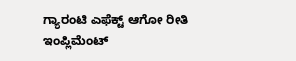ಗ್ಯಾರಂಟಿ ಎಫೆಕ್ಟ್ ಆಗೋ ರೀತಿ ಇಂಪ್ಲಿಮೆಂಟ್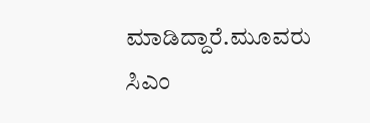ಮಾಡಿದ್ದಾರೆ.ಮೂವರು ಸಿಎಂ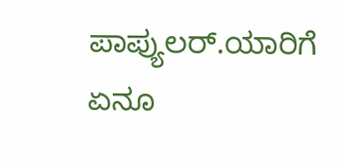ಪಾಪ್ಯುಲರ್.ಯಾರಿಗೆ ಏನೂ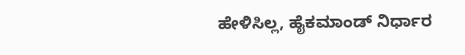ಹೇಳಿಸಿಲ್ಲ, ಹೈಕಮಾಂಡ್ ನಿರ್ಧಾರ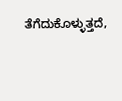ತೆಗೆದುಕೊಳ್ಳುತ್ತದೆ,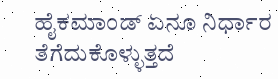ಹೈಕಮಾಂಡ್ ಏನೂ ನಿರ್ಧಾರ ತೆಗೆದುಕೊಳ್ಳುತ್ತದೆ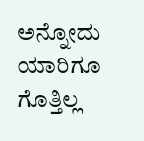ಅನ್ನೋದು ಯಾರಿಗೂ ಗೊತ್ತಿಲ್ಲ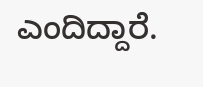ಎಂದಿದ್ದಾರೆ.